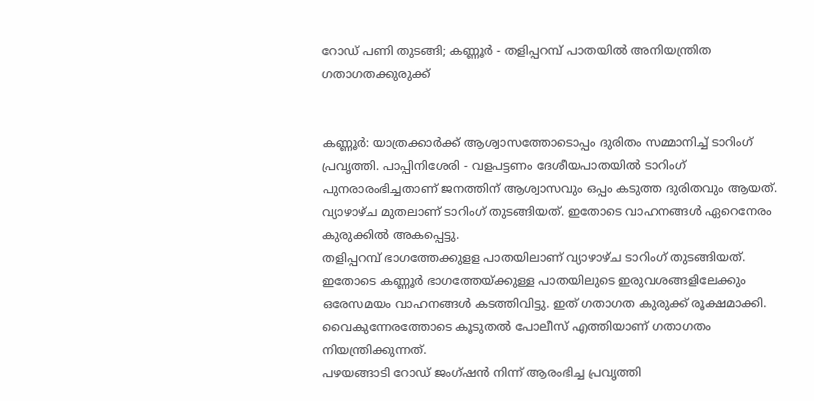റോഡ് പണി തുടങ്ങി; കണ്ണൂർ - തളിപ്പറമ്പ് പാതയിൽ അനിയന്ത്രിത ഗതാഗതക്കുരുക്ക്


കണ്ണൂർ: യാത്രക്കാർക്ക് ആശ്വാസത്തോടൊപ്പം ദുരിതം സമ്മാനിച്ച്‌ ടാറിംഗ് പ്രവൃത്തി. പാപ്പിനിശേരി - വളപട്ടണം ദേശീയപാതയില്‍ ടാറിംഗ് പുനരാരംഭിച്ചതാണ് ജനത്തിന് ആശ്വാസവും ഒപ്പം കടുത്ത ദുരിതവും ആയത്.
വ്യാഴാഴ്ച മുതലാണ് ടാറിംഗ് തുടങ്ങിയത്. ഇതോടെ വാഹനങ്ങള്‍ ഏറെനേരം കുരുക്കില്‍ അകപ്പെട്ടു.
തളിപ്പറമ്പ് ഭാഗത്തേക്കുളള പാതയിലാണ് വ്യാഴാഴ്ച ടാറിംഗ് തുടങ്ങിയത്. ഇതോടെ കണ്ണൂർ ഭാഗത്തേയ്ക്കുള്ള പാതയിലുടെ ഇരുവശങ്ങളിലേക്കും ഒരേസമയം വാഹനങ്ങള്‍ കടത്തിവിട്ടു. ഇത് ഗതാഗത കുരുക്ക് രൂക്ഷമാക്കി. വൈകുന്നേരത്തോടെ കൂടുതല്‍ പോലീസ് എത്തിയാണ് ഗതാഗതം നിയന്ത്രിക്കുന്നത്.
പഴയങ്ങാടി റോഡ് ജംഗ്ഷൻ നിന്ന് ആരംഭിച്ച പ്രവൃത്തി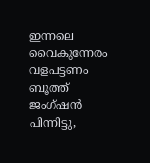ഇന്നലെ വൈകുന്നേരം വളപട്ടണം ബൂത്ത് ജംഗ്ഷൻ പിന്നിട്ടു,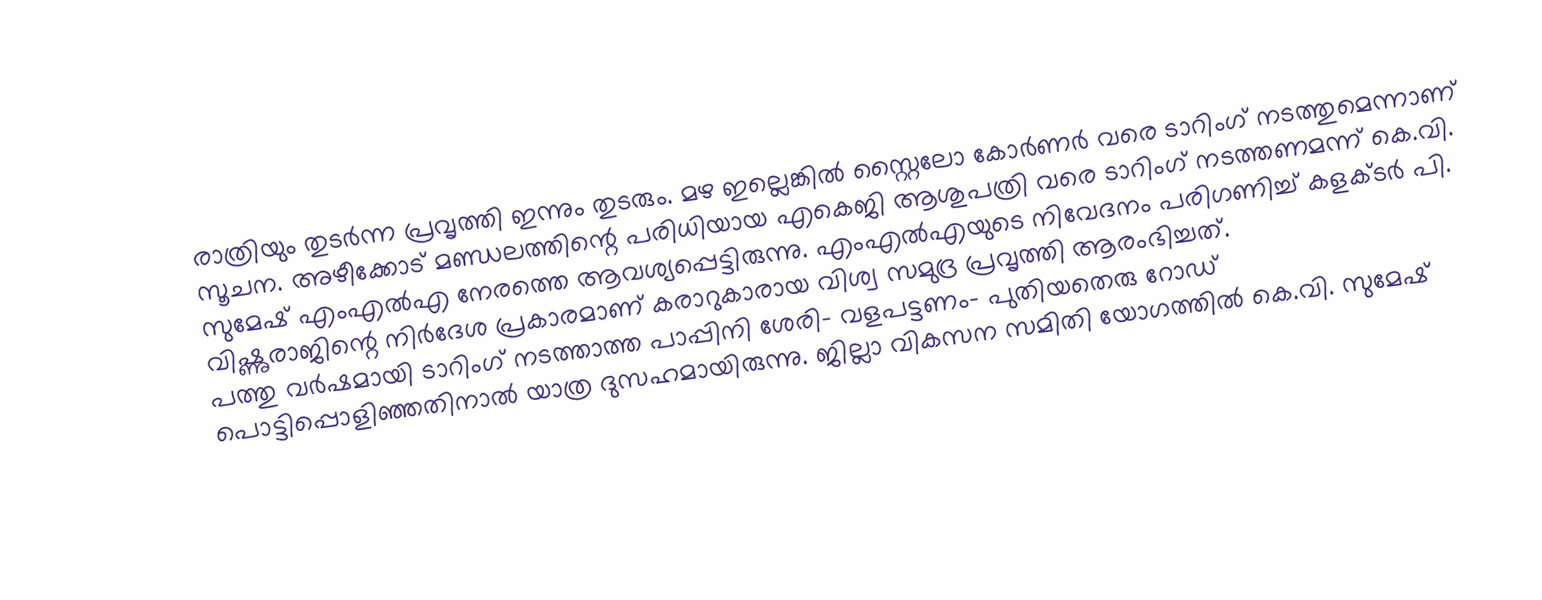രാത്രിയും തുടർന്ന പ്രവൃത്തി ഇന്നും തുടരും. മഴ ഇല്ലെങ്കില്‍ സ്റ്റൈലോ കോർണർ വരെ ടാറിംഗ് നടത്തുമെന്നാണ് സൂചന. അഴീക്കോട് മണ്ഡലത്തിന്റെ പരിധിയായ എകെജി ആശുപത്രി വരെ ടാറിംഗ് നടത്തണമന്ന് കെ.വി. സുമേഷ് എംഎല്‍എ നേരത്തെ ആവശ്യപ്പെട്ടിരുന്നു. എംഎല്‍എയുടെ നിവേദനം പരിഗണിച്ച്‌ കളക്ടർ പി. വിഷ്ണുരാജിന്റെ നിർദേശ പ്രകാരമാണ് കരാറുകാരായ വിശ്വ സമുദ്ര പ്രവൃത്തി ആരംഭിച്ചത്.
പത്തു വർഷമായി ടാറിംഗ് നടത്താത്ത പാപ്പിനി ശേരി- വളപട്ടണം- പുതിയതെരു റോഡ് പൊട്ടിപ്പൊളിഞ്ഞതിനാല്‍ യാത്ര ദുസഹമായിരുന്നു. ജില്ലാ വികസന സമിതി യോഗത്തില്‍ കെ.വി. സുമേഷ്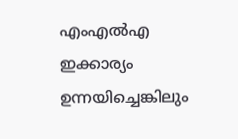എംഎല്‍എ ഇക്കാര്യം ഉന്നയിച്ചെങ്കിലും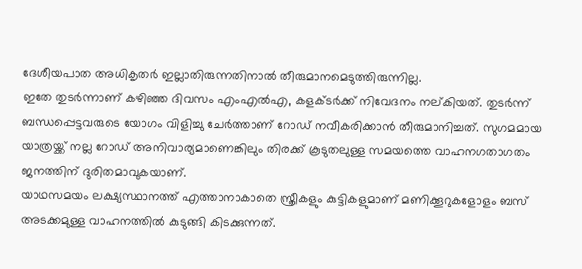ദേശീയപാത അധികൃതർ ഇല്ലാതിരുന്നതിനാല്‍ തീരുമാനമെടുത്തിരുന്നില്ല.
ഇതേ തുടർന്നാണ് കഴിഞ്ഞ ദിവസം എംഎല്‍എ, കളക്ടർക്ക് നിവേദനം നല്കിയത്. തുടർന്ന് ബന്ധപ്പെട്ടവരുടെ യോഗം വിളിച്ചു ചേർത്താണ് റോഡ് നവീകരിക്കാൻ തീരുമാനിച്ചത്. സുഗമമായ യാത്രയ്ക്ക് നല്ല റോഡ് അനിവാര്യമാണെങ്കിലും തിരക്ക് കൂടുതലുള്ള സമയത്തെ വാഹനഗതാഗതം ജനത്തിന് ദുരിതമാവുകയാണ്.
യാഥസമയം ലക്ഷ്യസ്ഥാനത്ത് എത്താനാകാതെ സ്ത്രീകളും കുട്ടികളുമാണ് മണിക്കൂറുകളോളം ബസ് അടക്കമുള്ള വാഹനത്തില്‍ കുടുങ്ങി കിടക്കുന്നത്.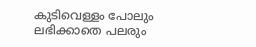കുടിവെള്ളം പോലും ലഭിക്കാതെ പലരും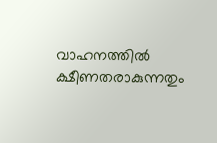വാഹനത്തില്‍ ക്ഷീണതരാകുന്നതും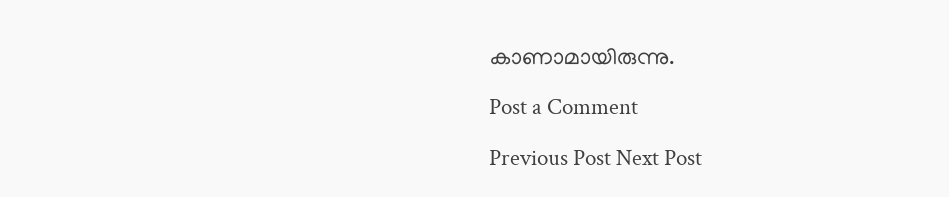കാണാമായിരുന്നു.

Post a Comment

Previous Post Next Post